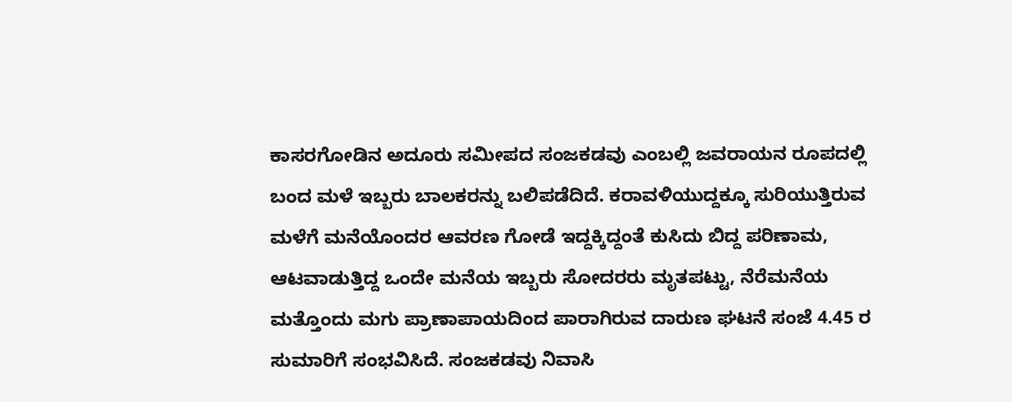ಕಾಸರಗೋಡಿನ ಅದೂರು ಸಮೀಪದ ಸಂಜಕಡವು ಎಂಬಲ್ಲಿ ಜವರಾಯನ ರೂಪದಲ್ಲಿ ಬಂದ ಮಳೆ ಇಬ್ಬರು ಬಾಲಕರನ್ನು ಬಲಿಪಡೆದಿದೆ. ಕರಾವಳಿಯುದ್ದಕ್ಕೂ ಸುರಿಯುತ್ತಿರುವ ಮಳೆಗೆ ಮನೆಯೊಂದರ ಆವರಣ ಗೋಡೆ ಇದ್ದಕ್ಕಿದ್ದಂತೆ ಕುಸಿದು ಬಿದ್ದ ಪರಿಣಾಮ, ಆಟವಾಡುತ್ತಿದ್ದ ಒಂದೇ ಮನೆಯ ಇಬ್ಬರು ಸೋದರರು ಮೃತಪಟ್ಟು, ನೆರೆಮನೆಯ ಮತ್ತೊಂದು ಮಗು ಪ್ರಾಣಾಪಾಯದಿಂದ ಪಾರಾಗಿರುವ ದಾರುಣ ಘಟನೆ ಸಂಜೆ 4.45 ರ ಸುಮಾರಿಗೆ ಸಂಭವಿಸಿದೆ. ಸಂಜಕಡವು ನಿವಾಸಿ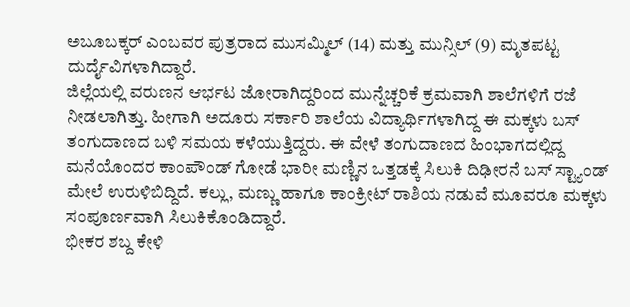ಅಬೂಬಕ್ಕರ್ ಎಂಬವರ ಪುತ್ರರಾದ ಮುಸಮ್ಮಿಲ್ (14) ಮತ್ತು ಮುನ್ಸಿಲ್ (9) ಮೃತಪಟ್ಟ ದುರ್ದೈವಿಗಳಾಗಿದ್ದಾರೆ.
ಜಿಲ್ಲೆಯಲ್ಲಿ ವರುಣನ ಆರ್ಭಟ ಜೋರಾಗಿದ್ದರಿಂದ ಮುನ್ನೆಚ್ಚರಿಕೆ ಕ್ರಮವಾಗಿ ಶಾಲೆಗಳಿಗೆ ರಜೆ ನೀಡಲಾಗಿತ್ತು. ಹೀಗಾಗಿ ಅದೂರು ಸರ್ಕಾರಿ ಶಾಲೆಯ ವಿದ್ಯಾರ್ಥಿಗಳಾಗಿದ್ದ ಈ ಮಕ್ಕಳು ಬಸ್ ತಂಗುದಾಣದ ಬಳಿ ಸಮಯ ಕಳೆಯುತ್ತಿದ್ದರು. ಈ ವೇಳೆ ತಂಗುದಾಣದ ಹಿಂಭಾಗದಲ್ಲಿದ್ದ ಮನೆಯೊಂದರ ಕಾಂಪೌಂಡ್ ಗೋಡೆ ಭಾರೀ ಮಣ್ಣಿನ ಒತ್ತಡಕ್ಕೆ ಸಿಲುಕಿ ದಿಢೀರನೆ ಬಸ್ ಸ್ಟ್ಯಾಂಡ್ ಮೇಲೆ ಉರುಳಿಬಿದ್ದಿದೆ. ಕಲ್ಲು, ಮಣ್ಣು ಹಾಗೂ ಕಾಂಕ್ರೀಟ್ ರಾಶಿಯ ನಡುವೆ ಮೂವರೂ ಮಕ್ಕಳು ಸಂಪೂರ್ಣವಾಗಿ ಸಿಲುಕಿಕೊಂಡಿದ್ದಾರೆ.
ಭೀಕರ ಶಬ್ದ ಕೇಳಿ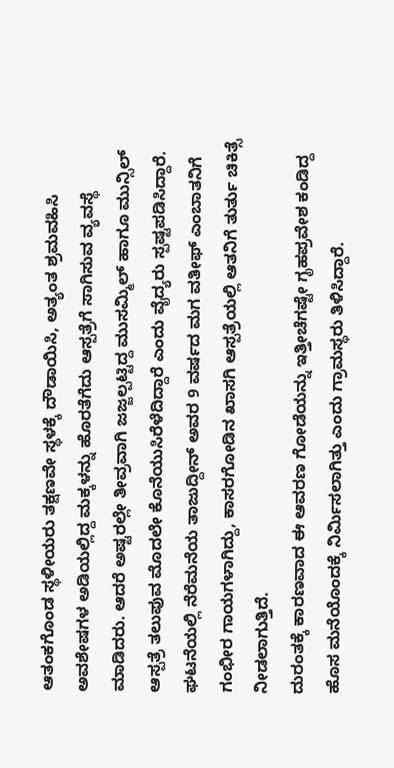ಆತಂಕಗೊಂಡ ಸ್ಥಳೀಯರು ತಕ್ಷಣವೇ ಸ್ಥಳಕ್ಕೆ ದೌಡಾಯಿಸಿ, ಅತ್ಯಂತ ಶ್ರಮವಹಿಸಿ ಅವಶೇಷಗಳ ಅಡಿಯಲ್ಲಿದ್ದ ಮಕ್ಕಳನ್ನು ಹೊರತೆಗೆದು ಆಸ್ಪತ್ರೆಗೆ ಸಾಗಿಸುವ ವ್ಯವಸ್ಥೆ ಮಾಡಿದರು. ಆದರೆ ಅಷ್ಟರಲ್ಲೇ ತೀವ್ರವಾಗಿ ಜಜ್ಜಲ್ಪಟ್ಟಿದ್ದ ಮುಸಮ್ಮಿಲ್ ಹಾಗೂ ಮುನ್ಸಿಲ್ ಆಸ್ಪತ್ರೆ ತಲುಪುವ ಮೊದಲೇ ಕೊನೆಯುಸಿರೆಳೆದಿದ್ದಾರೆ ಎಂದು ವೈದ್ಯರು ಸ್ಪಷ್ಟಪಡಿಸಿದ್ದಾರೆ. ಘಟನೆಯಲ್ಲಿ ನೆರೆಮನೆಯ ತಾಜುದ್ದೀನ್ ಅವರ 9 ವರ್ಷದ ಮಗ ವತೀಫ್ ಎಂಬಾತನಿಗೆ ಗಂಭೀರ ಗಾಯಗಳಾಗಿದ್ದು, ಕಾಸರಗೋಡಿನ ಖಾಸಗಿ ಆಸ್ಪತ್ರೆಯಲ್ಲಿ ಆತನಿಗೆ ತುರ್ತು ಚಿಕಿತ್ಸೆ ನೀಡಲಾಗುತ್ತಿದೆ.
ದುರಂತಕ್ಕೆ ಕಾರಣವಾದ ಈ ಆವರಣ ಗೋಡೆಯನ್ನು ಇತ್ತೀಚೆಗಷ್ಟೇ ಗೃಹಪ್ರವೇಶ ಕಂಡಿದ್ದ ಹೊಸ ಮನೆಯೊಂದಕ್ಕೆ ನಿರ್ಮಿಸಲಾಗಿತ್ತು ಎಂದು ಗ್ರಾಮಸ್ಥರು ತಿಳಿಸಿದ್ದಾರೆ.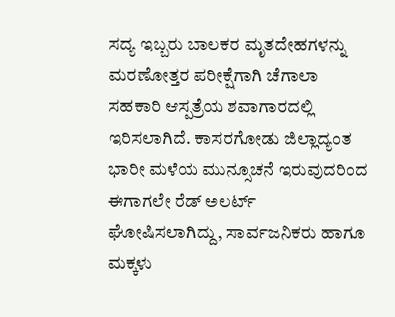ಸದ್ಯ ಇಬ್ಬರು ಬಾಲಕರ ಮೃತದೇಹಗಳನ್ನು ಮರಣೋತ್ತರ ಪರೀಕ್ಷೆಗಾಗಿ ಚೆಗಾಲಾ ಸಹಕಾರಿ ಆಸ್ಪತ್ರೆಯ ಶವಾಗಾರದಲ್ಲಿ ಇರಿಸಲಾಗಿದೆ. ಕಾಸರಗೋಡು ಜಿಲ್ಲಾದ್ಯಂತ ಭಾರೀ ಮಳೆಯ ಮುನ್ಸೂಚನೆ ಇರುವುದರಿಂದ ಈಗಾಗಲೇ ರೆಡ್ ಅಲರ್ಟ್ ಘೋಷಿಸಲಾಗಿದ್ದು, ಸಾರ್ವಜನಿಕರು ಹಾಗೂ ಮಕ್ಕಳು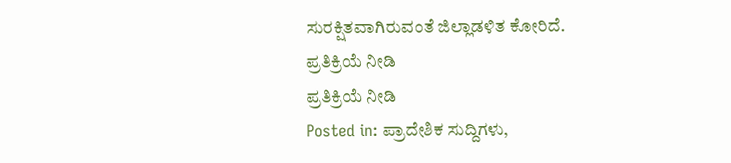ಸುರಕ್ಷಿತವಾಗಿರುವಂತೆ ಜಿಲ್ಲಾಡಳಿತ ಕೋರಿದೆ.
ಪ್ರತಿಕ್ರಿಯೆ ನೀಡಿ
ಪ್ರತಿಕ್ರಿಯೆ ನೀಡಿ
Posted in: ಪ್ರಾದೇಶಿಕ ಸುದ್ದಿಗಳು,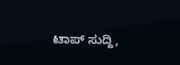ಟಾಪ್ ಸುದ್ದಿ,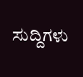ಸುದ್ದಿಗಳು